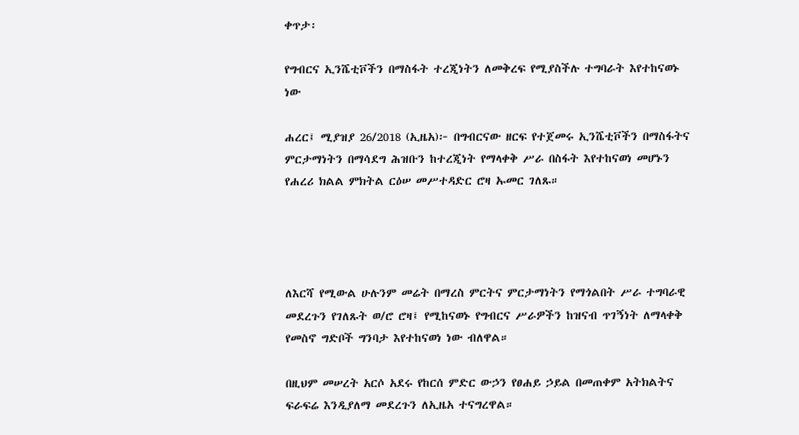ቀጥታ፡

የግብርና ኢንሼቲቮችን በማስፋት ተረጂነትን ለመቅረፍ የሚያስችሉ ተግባራት እየተከናወኑ ነው

ሐረር፤ ሚያዝያ 26/2018 (ኢዜአ)፦ በግብርናው ዘርፍ የተጀመሩ ኢንሼቲቮችን በማስፋትና ምርታማነትን በማሳደግ ሕዝቡን ከተረጂነት የማላቀቅ ሥራ በስፋት እየተከናወነ መሆኑን የሐረሪ ክልል ምክትል ርዕሠ መሥተዳድር ሮዛ ኡመር ገለጹ።




ለእርሻ የሚውል ሁሉንም መሬት በማረስ ምርትና ምርታማነትን የማጎልበት ሥራ ተግባራዊ መደረጉን የገለጹት ወ/ሮ ሮዛ፤ የሚከናወኑ የግብርና ሥራዎችን ከዝናብ ጥገኝነት ለማላቀቅ የመስኖ ግድቦች ግንባታ እየተከናወነ ነው ብለዋል።

በዚህም መሠረት አርሶ አደሩ የከርሰ ምድር ውኃን የፀሐይ ኃይል በመጠቀም አትክልትና ፍራፍሬ እንዲያለማ መደረጉን ለኢዜአ ተናግረዋል።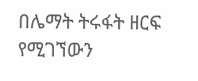በሌማት ትሩፋት ዘርፍ የሚገኘውን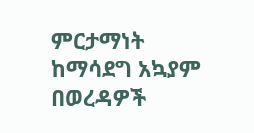ምርታማነት ከማሳደግ አኳያም በወረዳዎች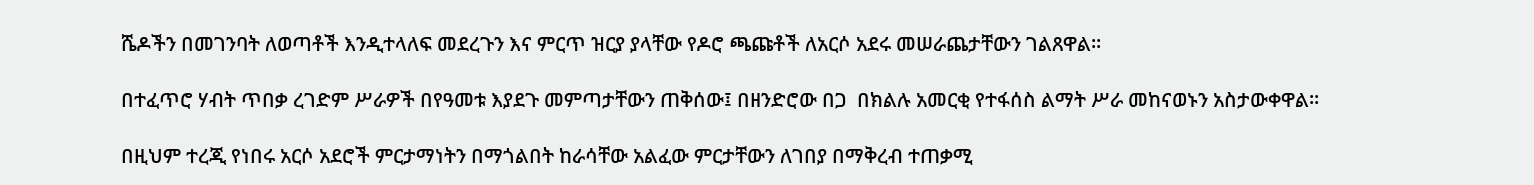ሼዶችን በመገንባት ለወጣቶች እንዲተላለፍ መደረጉን እና ምርጥ ዝርያ ያላቸው የዶሮ ጫጩቶች ለአርሶ አደሩ መሠራጨታቸውን ገልጸዋል።

በተፈጥሮ ሃብት ጥበቃ ረገድም ሥራዎች በየዓመቱ እያደጉ መምጣታቸውን ጠቅሰው፤ በዘንድሮው በጋ  በክልሉ አመርቂ የተፋሰስ ልማት ሥራ መከናወኑን አስታውቀዋል።

በዚህም ተረጂ የነበሩ አርሶ አደሮች ምርታማነትን በማጎልበት ከራሳቸው አልፈው ምርታቸውን ለገበያ በማቅረብ ተጠቃሚ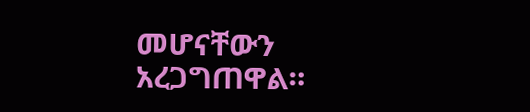መሆናቸውን አረጋግጠዋል።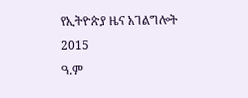የኢትዮጵያ ዜና አገልግሎት
2015
ዓ.ም